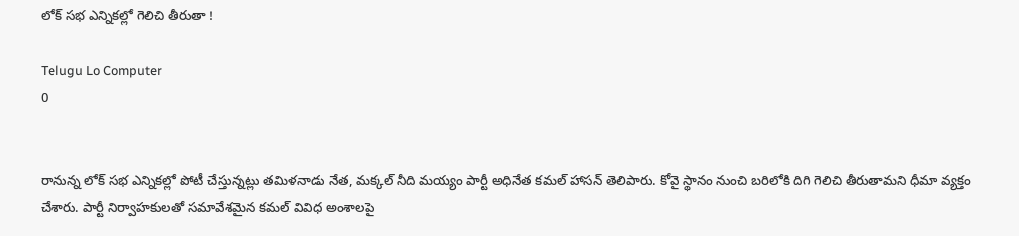లోక్ సభ ఎన్నికల్లో గెలిచి తీరుతా !

Telugu Lo Computer
0


రానున్న లోక్ సభ ఎన్నికల్లో పోటీ చేస్తున్నట్లు తమిళనాడు నేత, మక్కల్ నీది మయ్యం పార్టీ అధినేత కమల్ హాసన్ తెలిపారు. కోవై స్థానం నుంచి బరిలోకి దిగి గెలిచి తీరుతామని ధీమా వ్యక్తం చేశారు. పార్టీ నిర్వాహకులతో సమావేశమైన కమల్ వివిధ అంశాలపై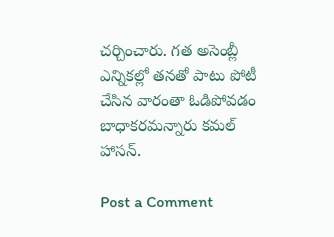చర్చించారు. గత అసెంబ్లీ ఎన్నికల్లో తనతో పాటు పోటీ చేసిన వారంతా ఓడిపోవడం బాధాకరమన్నారు కమల్ హాసన్.

Post a Comment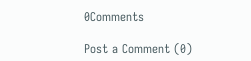0Comments

Post a Comment (0)